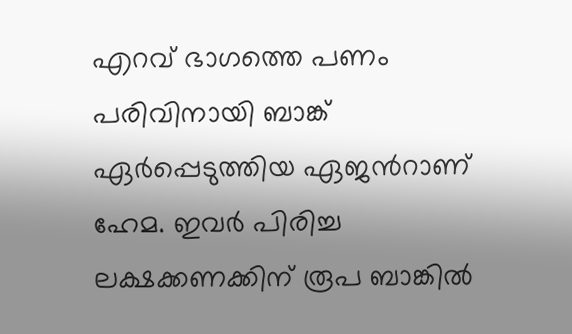എറവ് ഭാഗത്തെ പണം പരിവിനായി ബാങ്ക് ഏർപ്പെടുത്തിയ ഏജൻറാണ് ഹേമ. ഇവർ പിരിച്ച ലക്ഷക്കണക്കിന് രൂപ ബാങ്കിൽ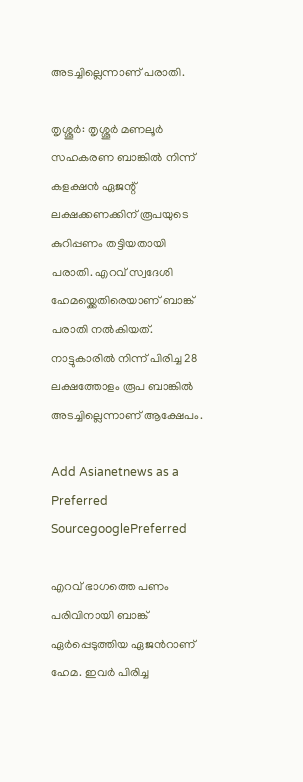അടച്ചില്ലെന്നാണ് പരാതി.

തൃശ്ശൂർ: തൃശ്ശൂർ മണലൂർ സഹകരണ ബാങ്കിൽ നിന്ന് കളക്ഷൻ ഏജന്റ് ലക്ഷക്കണക്കിന് രൂപയുടെ കുറിപ്പണം തട്ടിയതായി പരാതി. എറവ് സ്വദേശി ഹേമയ്ക്കെതിരെയാണ് ബാങ്ക് പരാതി നൽകിയത്. നാട്ടുകാരിൽ നിന്ന് പിരിച്ച 28 ലക്ഷത്തോളം രൂപ ബാങ്കിൽ അടച്ചില്ലെന്നാണ് ആക്ഷേപം.

Add Asianetnews as a Preferred SourcegooglePreferred

എറവ് ഭാഗത്തെ പണം പരിവിനായി ബാങ്ക് ഏർപ്പെടുത്തിയ ഏജൻറാണ് ഹേമ. ഇവർ പിരിച്ച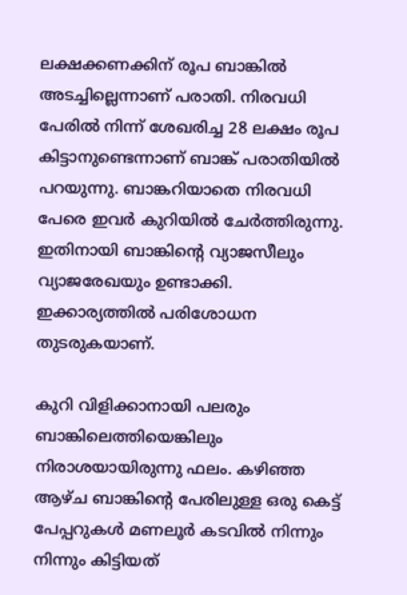ലക്ഷക്കണക്കിന് രൂപ ബാങ്കിൽ അടച്ചില്ലെന്നാണ് പരാതി. നിരവധി പേരിൽ നിന്ന് ശേഖരിച്ച 28 ലക്ഷം രൂപ കിട്ടാനുണ്ടെന്നാണ് ബാങ്ക് പരാതിയിൽ പറയുന്നു. ബാങ്കറിയാതെ നിരവധി പേരെ ഇവർ കുറിയിൽ ചേർത്തിരുന്നു. ഇതിനായി ബാങ്കിന്റെ വ്യാജസീലും വ്യാജരേഖയും ഉണ്ടാക്കി. ഇക്കാര്യത്തിൽ പരിശോധന തുടരുകയാണ്.

കുറി വിളിക്കാനായി പലരും ബാങ്കിലെത്തിയെങ്കിലും നിരാശയായിരുന്നു ഫലം. കഴിഞ്ഞ ആഴ്ച ബാങ്കിൻ്റെ പേരിലുള്ള ഒരു കെട്ട് പേപ്പറുകൾ മണലൂർ കടവിൽ നിന്നും നിന്നും കിട്ടിയത്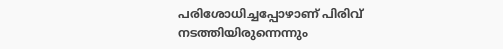പരിശോധിച്ചപ്പോഴാണ് പിരിവ് നടത്തിയിരുന്നെന്നും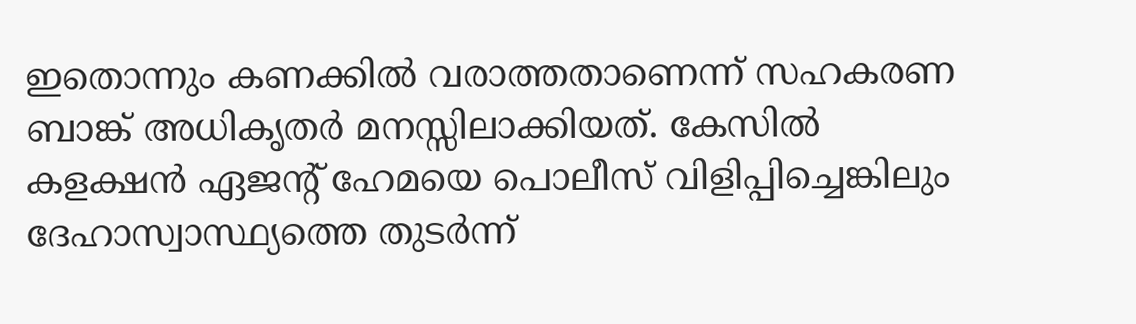ഇതൊന്നും കണക്കിൽ വരാത്തതാണെന്ന് സഹകരണ ബാങ്ക് അധികൃതർ മനസ്സിലാക്കിയത്. കേസിൽ കളക്ഷൻ ഏജന്റ് ഹേമയെ പൊലീസ് വിളിപ്പിച്ചെങ്കിലും ദേഹാസ്വാസ്ഥ്യത്തെ തുടർന്ന്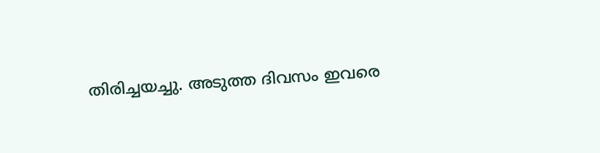തിരിച്ചയച്ചു. അടുത്ത ദിവസം ഇവരെ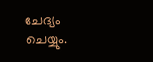ചേദ്യം ചെയ്യും.